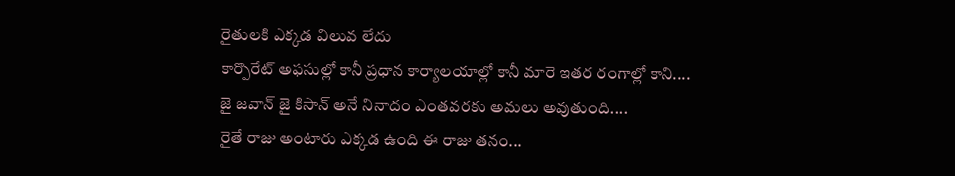రైతులకి ఎక్కడ విలువ లేదు
కార్పొరేట్ అఫసుల్లో కానీ ప్రధాన కార్యాలయాల్లో కానీ మారె ఇతర రంగాల్లో కాని....
జై జవాన్ జై కిసాన్ అనే నినాదం ఎంతవరకు అమలు అవుతుంది....
రైతే రాజు అంటారు ఎక్కడ ఉంది ఈ రాజు తనం...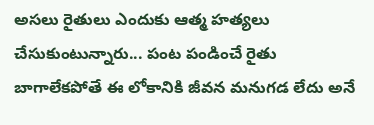అసలు రైతులు ఎందుకు ఆత్మ హత్యలు చేసుకుంటున్నారు... పంట పండించే రైతు బాగాలేకపోతే ఈ లోకానికి జీవన మనుగడ లేదు అనే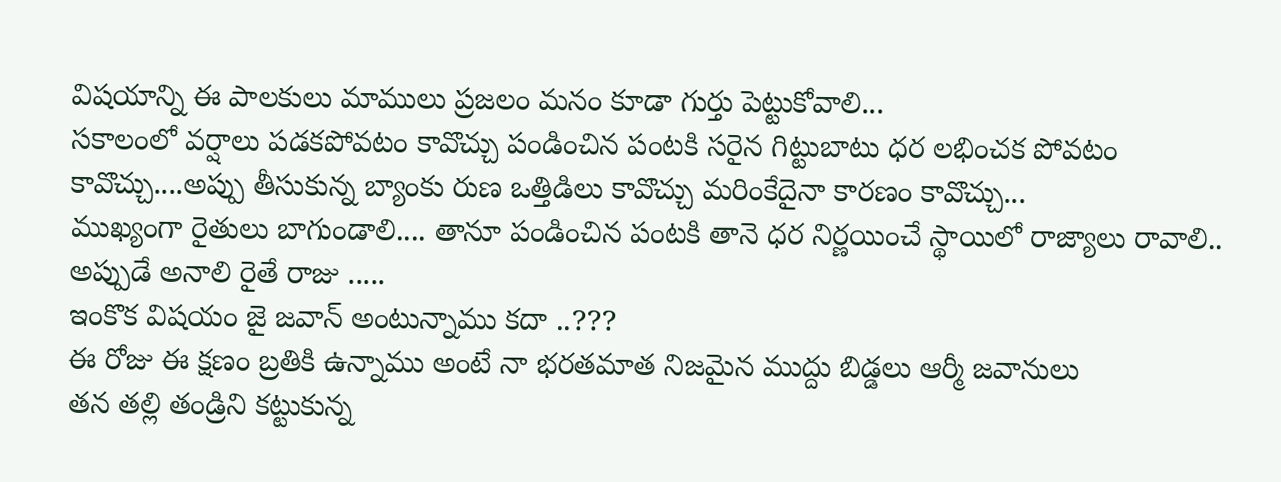విషయాన్ని ఈ పాలకులు మాములు ప్రజలం మనం కూడా గుర్తు పెట్టుకోవాలి...
సకాలంలో వర్షాలు పడకపోవటం కావొచ్చు పండించిన పంటకి సరైన గిట్టుబాటు ధర లభించక పోవటం కావొచ్చు....అప్పు తీసుకున్న బ్యాంకు రుణ ఒత్తిడిలు కావొచ్చు మరింకేదైనా కారణం కావొచ్చు...
ముఖ్యంగా రైతులు బాగుండాలి.... తానూ పండించిన పంటకి తానె ధర నిర్ణయించే స్థాయిలో రాజ్యాలు రావాలి.. అప్పుడే అనాలి రైతే రాజు .....
ఇంకొక విషయం జై జవాన్ అంటున్నాము కదా ..???
ఈ రోజు ఈ క్షణం బ్రతికి ఉన్నాము అంటే నా భరతమాత నిజమైన ముద్దు బిడ్డలు ఆర్మీ జవానులు
తన తల్లి తండ్రిని కట్టుకున్న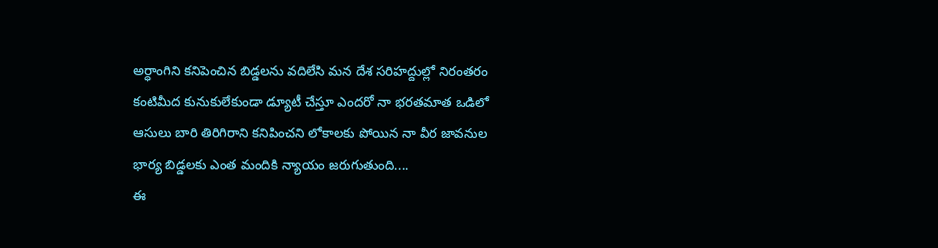అర్ధాంగిని కనిపెంచిన బిడ్డలను వదిలేసి మన దేశ సరిహద్దుల్లో నిరంతరం కంటిమీద కునుకులేకుండా డ్యూటీ చేస్తూ ఎందరో నా భరతమాత ఒడిలో ఆసులు బారి తిరిగిరాని కనిపించని లోకాలకు పోయిన నా వీర జావనుల భార్య బిడ్డలకు ఎంత మందికి న్యాయం జరుగుతుంది....
ఈ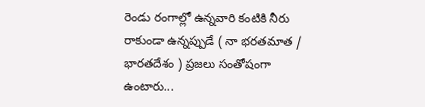రెండు రంగాల్లో ఉన్నవారి కంటికి నీరు రాకుండా ఉన్నప్పుడే ( నా భరతమాత / భారతదేశం ) ప్రజలు సంతోషంగా ఉంటారు...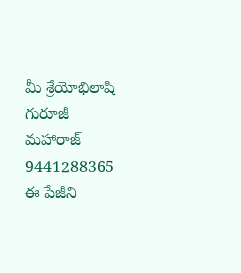మీ శ్రేయోభిలాషి గురూజీ మహారాజ్ 9441288365 ఈ పేజీని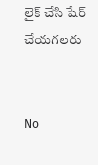లైక్ చేసి షేర్ చేయగలరు


No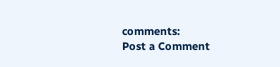comments:
Post a Comment